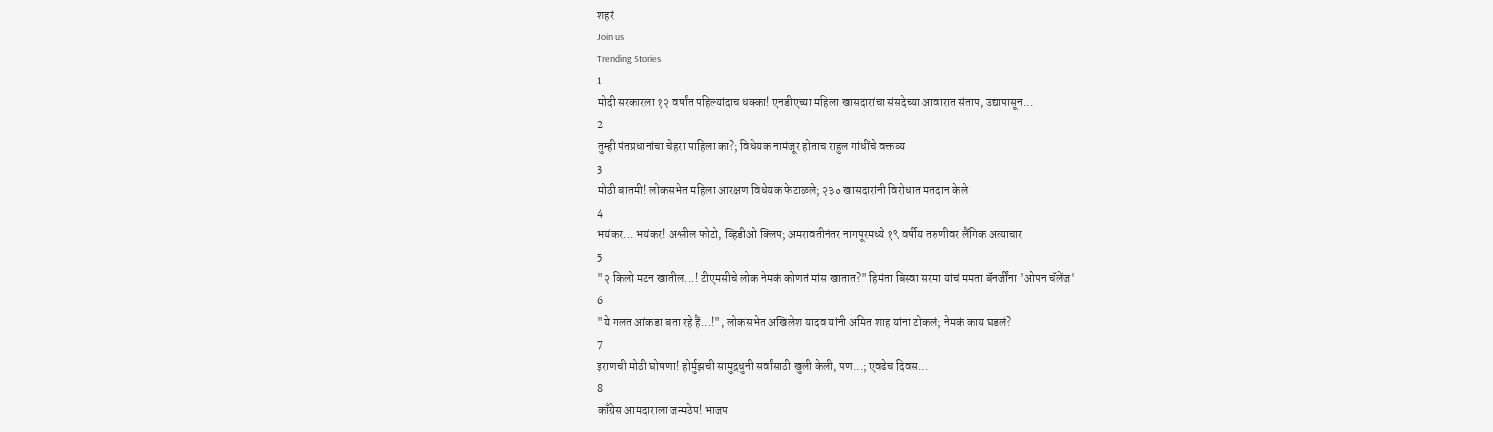शहरं
Join us
Trending Stories
1
मोदी सरकारला १२ वर्षांत पहिल्यांदाच धक्का! एनडीएच्या महिला खासदारांचा संसदेच्या आवारात संताप, उद्यापासून...
2
तुम्ही पंतप्रधानांचा चेहरा पाहिला का?; विधेयक नामंजूर होताच राहुल गांधींचे वक्तव्य
3
मोठी बातमी! लोकसभेत महिला आरक्षण विधेयक फेटाळले; २३० खासदारांनी विरोधात मतदान केले
4
भयंकर... भयंकर! अश्लील फोटो, व्हिडीओ क्लिप; अमरावतीनंतर नागपूरमध्ये १९ वर्षीय तरुणीवर लैंगिक अत्याचार
5
"२ किलो मटन खातील...! टीएमसीचे लोक नेमकं कोणतं मांस खातात?" हिमंता बिस्वा सरमा यांचं ममता बॅनर्जींना 'ओपन चॅलेंज'
6
"ये गलत आंकडा बता रहे हैं...!", लोकसभेत अखिलेश यादव यांनी अमित शाह यांना टोकलं; नेमकं काय घडलं?
7
इराणची मोठी घोषणा! होर्मुझची सामुद्रधुनी सर्वांसाठी खुली केली, पण...; एवढेच दिवस...
8
काँग्रेस आमदाराला जन्मठेप! भाजप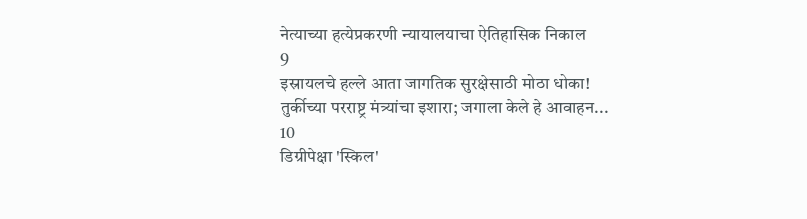नेत्याच्या हत्येप्रकरणी न्यायालयाचा ऐतिहासिक निकाल
9
इस्रायलचे हल्ले आता जागतिक सुरक्षेसाठी मोठा धोका! तुर्कीच्या परराष्ट्र मंत्र्यांचा इशारा; जगाला केले हे आवाहन...
10
डिग्रीपेक्षा 'स्किल'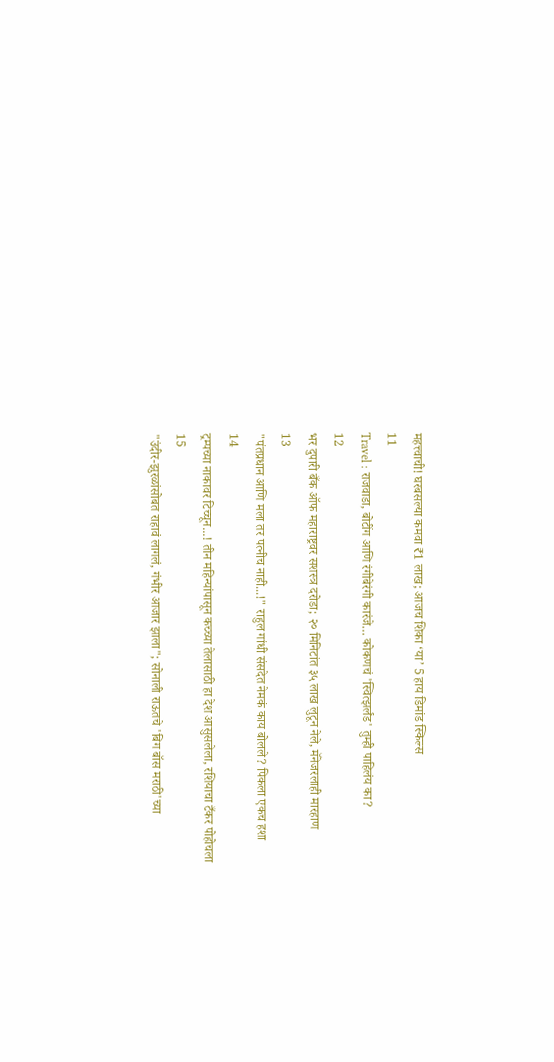महत्त्वाची! घरबसल्या कमवा ₹1 लाख; आजच शिका ‘या’ 5 हाय डिमांड स्किल्स
11
Travel : राजवाडा, बोटींग आणि रंगीबेरंगी कारंजे… कोकणचं 'स्वित्झर्लंड' तुम्ही पाहिलंय का?
12
भर दुपारी बँक ऑफ महाराष्ट्रवर सशस्त्र दरोडा; २० मिनिटांत ३५ लाख लुटून नेले, मॅनेजरलाही मारहाण
13
"पंतप्रधान आणि मला तर पत्नीच नाही...!" राहुल गांधी संसदेत नेमकं काय बोलले? पिकला एकच हशा
14
ट्रम्पच्या नाकावर टिच्चून...! तीन महिन्यांपासून कच्च्या तेलासाठी हा देश आसुसलेला, रशियाचा टँकर पोहोचला
15
"उंदीर-झुरळांसोबत राहावं लागलं, गंभीर आजार झाला"; सोनाली राऊतचे 'बिग बॉस मराठी'च्या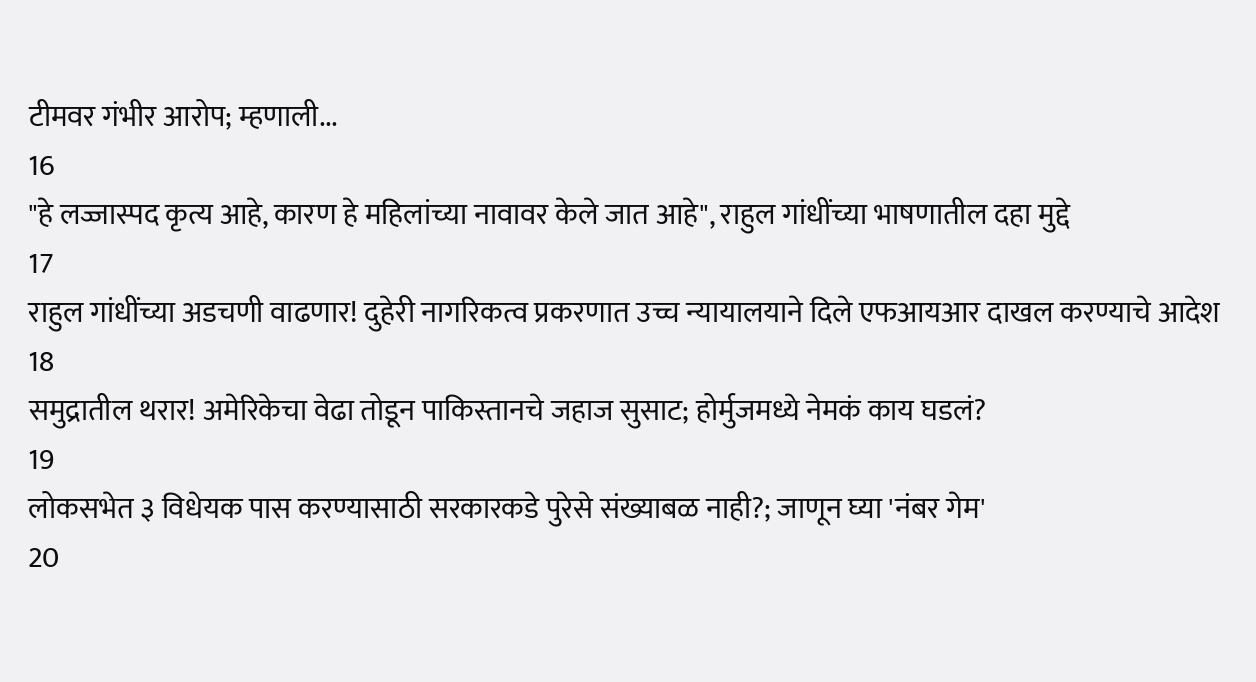टीमवर गंभीर आरोप; म्हणाली...
16
"हे लज्जास्पद कृत्य आहे, कारण हे महिलांच्या नावावर केले जात आहे", राहुल गांधींच्या भाषणातील दहा मुद्दे
17
राहुल गांधींच्या अडचणी वाढणार! दुहेरी नागरिकत्व प्रकरणात उच्च न्यायालयाने दिले एफआयआर दाखल करण्याचे आदेश
18
समुद्रातील थरार! अमेरिकेचा वेढा तोडून पाकिस्तानचे जहाज सुसाट; होर्मुजमध्ये नेमकं काय घडलं?
19
लोकसभेत ३ विधेयक पास करण्यासाठी सरकारकडे पुरेसे संख्याबळ नाही?; जाणून घ्या 'नंबर गेम'
20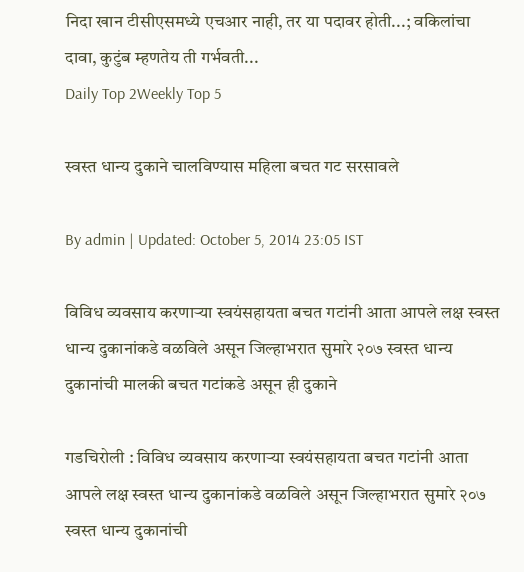निदा खान टीसीएसमध्ये एचआर नाही, तर या पदावर होती...; वकिलांचा दावा, कुटुंब म्हणतेय ती गर्भवती...
Daily Top 2Weekly Top 5

स्वस्त धान्य दुकाने चालविण्यास महिला बचत गट सरसावले

By admin | Updated: October 5, 2014 23:05 IST

विविध व्यवसाय करणाऱ्या स्वयंसहायता बचत गटांनी आता आपले लक्ष स्वस्त धान्य दुकानांकडे वळविले असून जिल्हाभरात सुमारे २०७ स्वस्त धान्य दुकानांची मालकी बचत गटांकडे असून ही दुकाने

गडचिरोली : विविध व्यवसाय करणाऱ्या स्वयंसहायता बचत गटांनी आता आपले लक्ष स्वस्त धान्य दुकानांकडे वळविले असून जिल्हाभरात सुमारे २०७ स्वस्त धान्य दुकानांची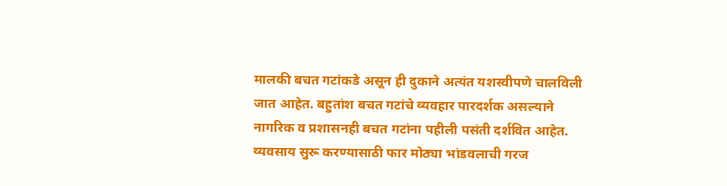मालकी बचत गटांकडे असून ही दुकाने अत्यंत यशस्वीपणे चालविली जात आहेत. बहुतांश बचत गटांचे व्यवहार पारदर्शक असल्याने नागरिक व प्रशासनही बचत गटांना पहीली पसंती दर्शवित आहेत. व्यवसाय सुरू करण्यासाठी फार मोठ्या भांडवलाची गरज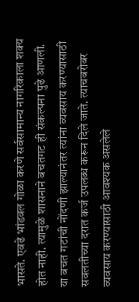भासते. एवढे भांडवल गोळा करणे सर्वसामान्य नागरिकाला शक्य होत नाही. त्यामुळे शासनाने बचतगट ही संकल्पना पुढे आणली. या बचत गटांची नोंदणी झाल्यानंतर त्यांना व्यवसाय करण्यासाठी सवलतीच्या दरात कर्ज उपलब्ध करून दिले जाते. त्याचबरोबर व्यवसाय करण्यासाठी आवश्यक असलेले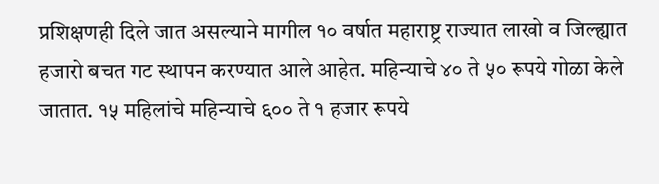प्रशिक्षणही दिले जात असल्याने मागील १० वर्षात महाराष्ट्र राज्यात लाखो व जिल्ह्यात हजारो बचत गट स्थापन करण्यात आले आहेत. महिन्याचे ४० ते ५० रूपये गोळा केले जातात. १५ महिलांचे महिन्याचे ६०० ते १ हजार रूपये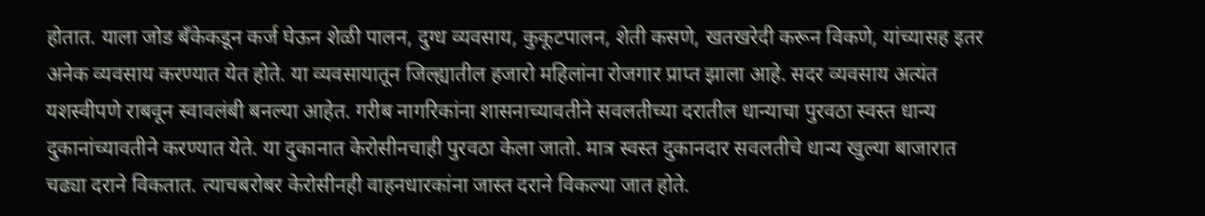होतात. याला जोड बँकेकडून कर्ज घेऊन शेळी पालन, दुग्ध व्यवसाय, कुकूटपालन, शेती कसणे, खतखरेदी करून विकणे, यांच्यासह इतर अनेक व्यवसाय करण्यात येत होते. या व्यवसायातून जिल्ह्यातील हजारो महिलांना रोजगार प्राप्त झाला आहे. सदर व्यवसाय अत्यंत यशस्वीपणे राबवून स्वावलंबी बनल्या आहेत. गरीब नागरिकांना शासनाच्यावतीने सवलतीच्या दरातील धान्याचा पुरवठा स्वस्त धान्य दुकानांच्यावतीने करण्यात येते. या दुकानात केरोसीनचाही पुरवठा केला जातो. मात्र स्वस्त दुकानदार सवलतीचे धान्य खुल्या बाजारात चढ्या दराने विकतात. त्याचबरोबर केरोसीनही वाहनधारकांना जास्त दराने विकल्या जात होते.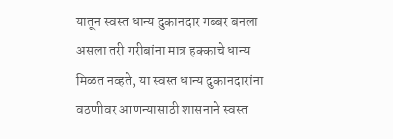यातून स्वस्त धान्य दुकानदार गब्बर बनला असला तरी गरीबांना मात्र हक्काचे धान्य मिळत नव्हते, या स्वस्त धान्य दुकानदारांना वठणीवर आणन्यासाठी शासनाने स्वस्त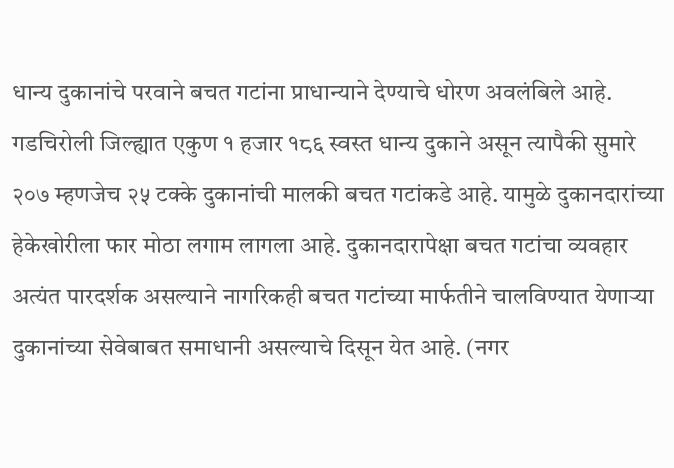धान्य दुकानांचे परवाने बचत गटांना प्राधान्याने देण्याचे धोरण अवलंबिले आहे. गडचिरोली जिल्ह्यात एकुण १ हजार १८६ स्वस्त धान्य दुकाने असून त्यापैकी सुमारे २०७ म्हणजेच २५ टक्के दुकानांची मालकी बचत गटांकडे आहे. यामुळे दुकानदारांच्या हेकेखोरीला फार मोठा लगाम लागला आहे. दुकानदारापेक्षा बचत गटांचा व्यवहार अत्यंत पारदर्शक असल्याने नागरिकही बचत गटांच्या मार्फतीने चालविण्यात येणाऱ्या दुकानांच्या सेवेबाबत समाधानी असल्याचे दिसून येत आहे. (नगर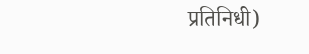प्रतिनिधी)